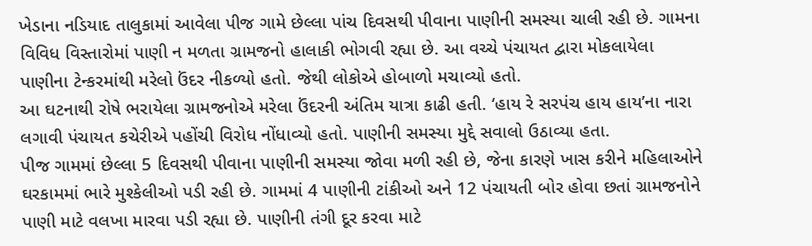ખેડાના નડિયાદ તાલુકામાં આવેલા પીજ ગામે છેલ્લા પાંચ દિવસથી પીવાના પાણીની સમસ્યા ચાલી રહી છે. ગામના વિવિધ વિસ્તારોમાં પાણી ન મળતા ગ્રામજનો હાલાકી ભોગવી રહ્યા છે. આ વચ્ચે પંચાયત દ્વારા મોકલાયેલા પાણીના ટેન્કરમાંથી મરેલો ઉંદર નીકળ્યો હતો. જેથી લોકોએ હોબાળો મચાવ્યો હતો.
આ ઘટનાથી રોષે ભરાયેલા ગ્રામજનોએ મરેલા ઉંદરની અંતિમ યાત્રા કાઢી હતી. ‘હાય રે સરપંચ હાય હાય’ના નારા લગાવી પંચાયત કચેરીએ પહોંચી વિરોધ નોંધાવ્યો હતો. પાણીની સમસ્યા મુદ્દે સવાલો ઉઠાવ્યા હતા.
પીજ ગામમાં છેલ્લા 5 દિવસથી પીવાના પાણીની સમસ્યા જોવા મળી રહી છે, જેના કારણે ખાસ કરીને મહિલાઓને ઘરકામમાં ભારે મુશ્કેલીઓ પડી રહી છે. ગામમાં 4 પાણીની ટાંકીઓ અને 12 પંચાયતી બોર હોવા છતાં ગ્રામજનોને પાણી માટે વલખા મારવા પડી રહ્યા છે. પાણીની તંગી દૂર કરવા માટે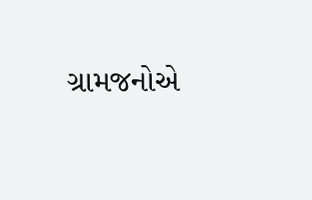ગ્રામજનોએ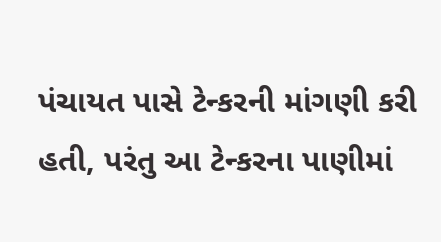પંચાયત પાસે ટેન્કરની માંગણી કરી હતી, પરંતુ આ ટેન્કરના પાણીમાં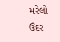મરેલો ઉંદર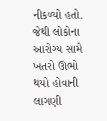નીકળ્યો હતો. જેથી લોકોના આરોગ્ય સામે ખતરો ઊભો થયો હોવાની લાગણી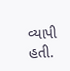વ્યાપી હતી.